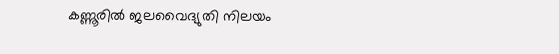കണ്ണൂരില്‍ ജലവൈദ്യുതി നിലയം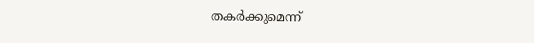തകര്‍ക്കുമെന്ന്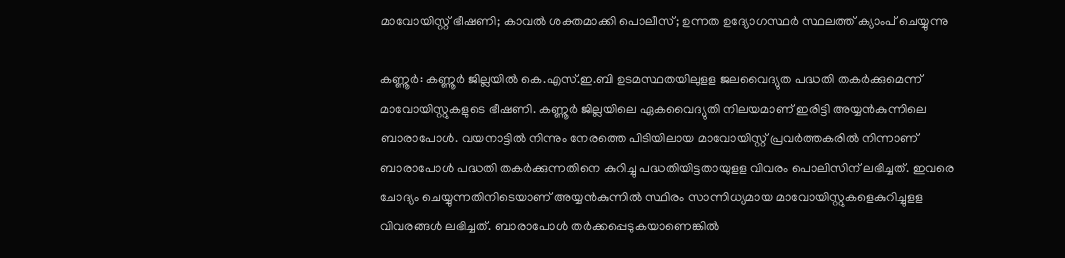മാവോയിസ്റ്റ് ഭീഷണി; കാവല്‍ ശക്തമാക്കി പൊലീസ്; ഉന്നത ഉദ്യോഗസ്ഥര്‍ സ്ഥലത്ത് ക്യാംപ് ചെയ്യുന്നു

കണ്ണൂര്‍: കണ്ണൂര്‍ ജില്ലയില്‍ കെ.എസ്.ഇ.ബി ഉടമസ്ഥതയിലുളള ജലവൈദ്യുത പദ്ധതി തകര്‍ക്കുമെന്ന് മാവോയിസ്റ്റുകളുടെ ഭീഷണി. കണ്ണൂര്‍ ജില്ലയിലെ ഏകവൈദ്യുതി നിലയമാണ് ഇരിട്ടി അയ്യന്‍കുന്നിലെ ബാരാപോള്‍. വയനാട്ടില്‍ നിന്നും നേരത്തെ പിടിയിലായ മാവോയിസ്റ്റ് പ്രവര്‍ത്തകരില്‍ നിന്നാണ് ബാരാപോള്‍ പദ്ധതി തകര്‍ക്കുന്നതിനെ കുറിച്ചു പദ്ധതിയിട്ടതായുളള വിവരം പൊലിസിന് ലഭിച്ചത്. ഇവരെ ചോദ്യം ചെയ്യുന്നതിനിടെയാണ് അയ്യന്‍കുന്നില്‍ സ്ഥിരം സാന്നിധ്യമായ മാവോയിസ്റ്റുകളെകുറിച്ചുളള വിവരങ്ങള്‍ ലഭിച്ചത്. ബാരാപോള്‍ തര്‍ക്കപ്പെടുകയാണെങ്കില്‍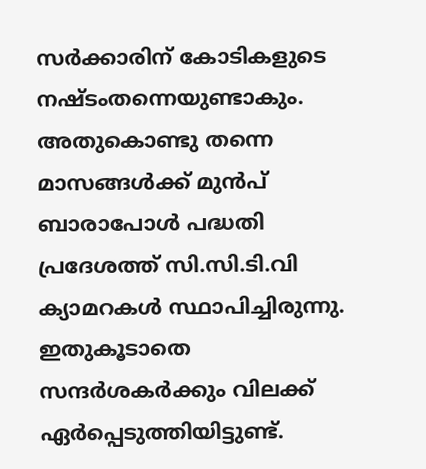സര്‍ക്കാരിന് കോടികളുടെ നഷ്ടംതന്നെയുണ്ടാകും. അതുകൊണ്ടു തന്നെ മാസങ്ങള്‍ക്ക് മുന്‍പ് ബാരാപോള്‍ പദ്ധതി പ്രദേശത്ത് സി.സി.ടി.വി ക്യാമറകള്‍ സ്ഥാപിച്ചിരുന്നു. ഇതുകൂടാതെ സന്ദര്‍ശകര്‍ക്കും വിലക്ക് ഏര്‍പ്പെടുത്തിയിട്ടുണ്ട്.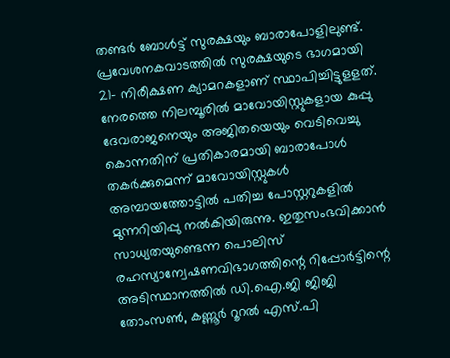തണ്ടര്‍ ബോള്‍ട്ട് സുരക്ഷയും ബാരാപോളിലുണ്ട്. പ്രവേശനകവാടത്തില്‍ സുരക്ഷയുടെ ഭാഗമായി 21- നിരീക്ഷണ ക്യാമറകളാണ് സ്ഥാപിച്ചിട്ടുളളത്. നേരത്തെ നിലമ്പൂരില്‍ മാവോയിസ്റ്റുകളായ കുപ്പു ദേവരാജനെയും അജിതയെയും വെടിവെച്ചു കൊന്നതിന് പ്രതികാരമായി ബാരാപോള്‍ തകര്‍ക്കുമെന്ന് മാവോയിസ്റ്റുകള്‍ അമ്പായത്തോട്ടില്‍ പതിച്ച പോസ്റ്ററുകളില്‍ മുന്നറിയിപ്പു നല്‍കിയിരുന്നു. ഇതുസംഭവിക്കാന്‍ സാധ്യതയുണ്ടെന്ന പൊലിസ് രഹസ്യാന്വേഷണവിഭാഗത്തിന്റെ റിപ്പോര്‍ട്ടിന്റെ അടിസ്ഥാനത്തില്‍ ഡി.ഐ.ജി ജിജി തോംസണ്‍, കണ്ണൂര്‍ റൂറല്‍ എസ്.പി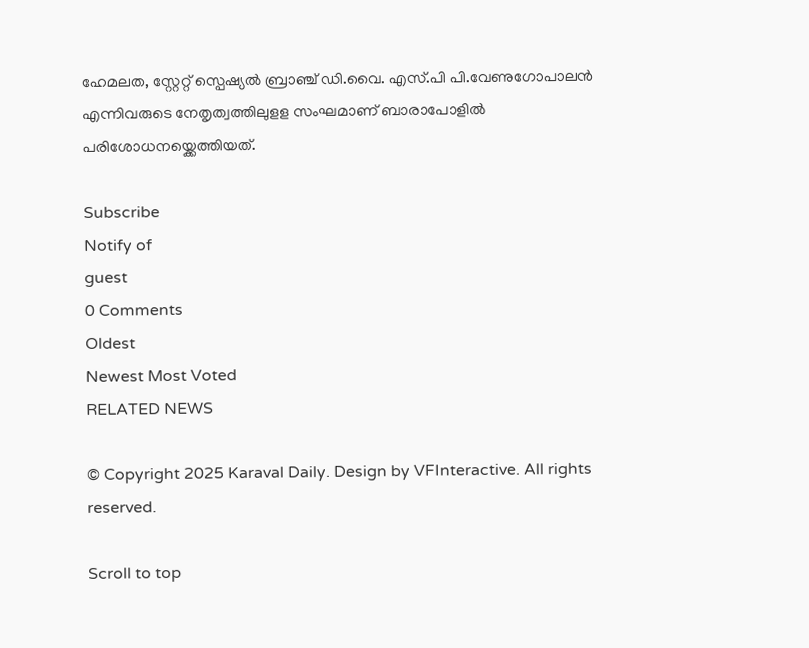ഹേമലത, സ്റ്റേറ്റ് സ്പെഷ്യല്‍ ബ്രാഞ്ച് ഡി.വൈ. എസ്.പി പി.വേണുഗോപാലന്‍ എന്നിവരുടെ നേതൃത്വത്തിലുളള സംഘമാണ് ബാരാപോളില്‍ പരിശോധനയ്ക്കെത്തിയത്.

Subscribe
Notify of
guest
0 Comments
Oldest
Newest Most Voted
RELATED NEWS

© Copyright 2025 Karaval Daily. Design by VFInteractive. All rights reserved.

Scroll to top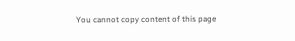You cannot copy content of this page